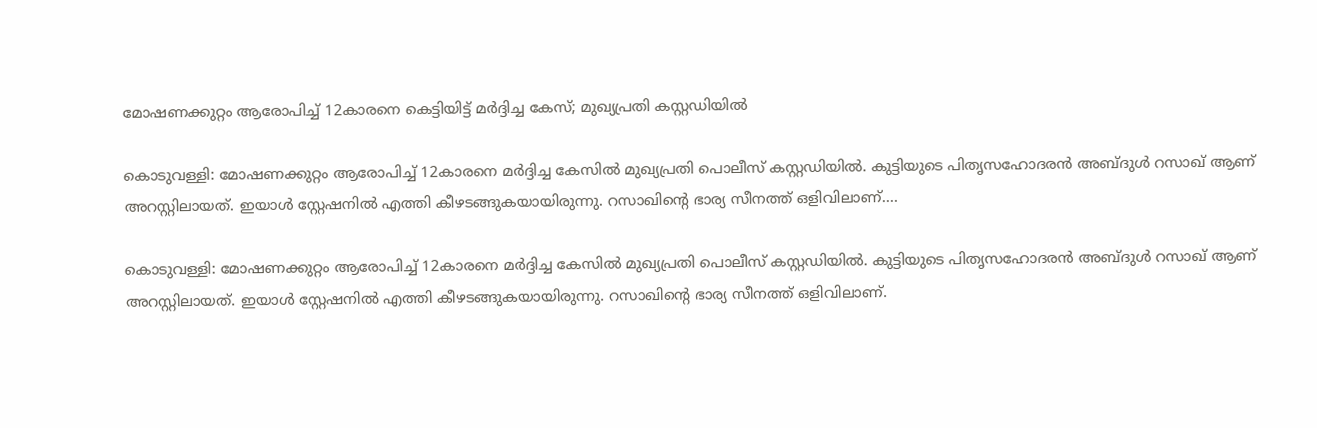മോഷണക്കുറ്റം ആരോപിച്ച് 12കാരനെ കെട്ടിയിട്ട് മര്‍ദ്ദിച്ച കേസ്; മുഖ്യപ്രതി കസ്റ്റഡിയില്‍

കൊടുവള്ളി: മോഷണക്കുറ്റം ആരോപിച്ച് 12കാരനെ മര്‍ദ്ദിച്ച കേസില്‍ മുഖ്യപ്രതി പൊലീസ് കസ്റ്റഡിയില്‍. കുട്ടിയുടെ പിതൃസഹോദരന്‍ അബ്ദുള്‍ റസാഖ് ആണ് അറസ്റ്റിലായത്. ഇയാള്‍ സ്റ്റേഷനില്‍ എത്തി കീഴടങ്ങുകയായിരുന്നു. റസാഖിന്റെ ഭാര്യ സീനത്ത് ഒളിവിലാണ്.…

കൊടുവള്ളി: മോഷണക്കുറ്റം ആരോപിച്ച് 12കാരനെ മര്‍ദ്ദിച്ച കേസില്‍ മുഖ്യപ്രതി പൊലീസ് കസ്റ്റഡിയില്‍. കുട്ടിയുടെ പിതൃസഹോദരന്‍ അബ്ദുള്‍ റസാഖ് ആണ് അറസ്റ്റിലായത്. ഇയാള്‍ സ്റ്റേഷനില്‍ എത്തി കീഴടങ്ങുകയായിരുന്നു. റസാഖിന്റെ ഭാര്യ സീനത്ത് ഒളിവിലാണ്.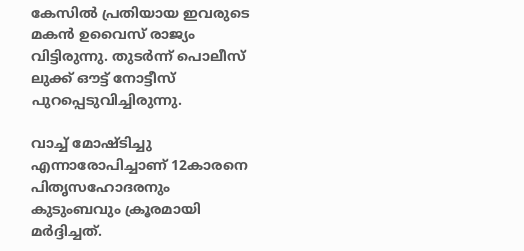കേസില്‍ പ്രതിയായ ഇവരുടെ മകന്‍ ഉവൈസ് രാജ്യം വിട്ടിരുന്നു. തുടർന്ന് പൊലീസ് ലുക്ക് ഔട്ട് നോട്ടീസ് പുറപ്പെടുവിച്ചിരുന്നു.

വാച്ച് മോഷ്ടിച്ചു എന്നാരോപിച്ചാണ് 12കാരനെ പിതൃസഹോദരനും കുടുംബവും ക്രൂരമായി മര്‍ദ്ദിച്ചത്.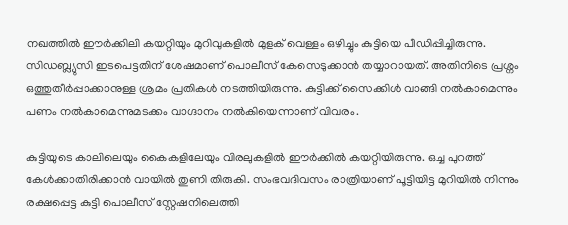നഖത്തില്‍ ഈര്‍ക്കിലി കയറ്റിയും മുറിവുകളില്‍ മുളക് വെള്ളം ഒഴിച്ചും കുട്ടിയെ പീഡിപ്പിച്ചിരുന്നു. സിഡബ്ല്യുസി ഇടപെട്ടതിന് ശേഷമാണ് പൊലീസ് കേസെടുക്കാന്‍ തയ്യാറായത്. അതിനിടെ പ്രശ്നം ഒത്തുതീര്‍പ്പാക്കാനുള്ള ശ്രമം പ്രതികള്‍ നടത്തിയിരുന്നു. കുട്ടിക്ക് സൈക്കിള്‍ വാങ്ങി നല്‍കാമെന്നും പണം നല്‍കാമെന്നുമടക്കം വാഗ്ദാനം നല്‍കിയെന്നാണ് വിവരം.

കുട്ടിയുടെ കാലിലെയും കൈകളിലേയും വിരലുകളില്‍ ഈര്‍ക്കില്‍ കയറ്റിയിരുന്നു. ഒച്ച പുറത്ത് കേള്‍ക്കാതിരിക്കാന്‍ വായില്‍ തുണി തിരുകി. സംഭവദിവസം രാത്രിയാണ് പൂട്ടിയിട്ട മുറിയില്‍ നിന്നും രക്ഷപ്പെട്ട കുട്ടി പൊലീസ് സ്റ്റേഷനിലെത്തി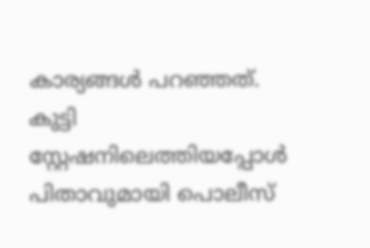കാര്യങ്ങള്‍ പറഞ്ഞത്. കുട്ടി സ്റ്റേഷനിലെത്തിയപ്പോള്‍ പിതാവുമായി പൊലീസ്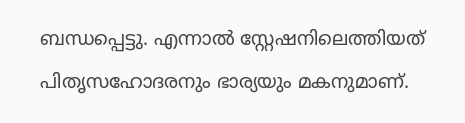ബന്ധപ്പെട്ടു. എന്നാല്‍ സ്റ്റേഷനിലെത്തിയത് പിതൃസഹോദരനും ഭാര്യയും മകനുമാണ്.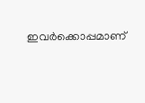ഇവര്‍ക്കൊപ്പമാണ്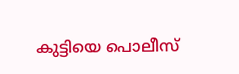കുട്ടിയെ പൊലീസ്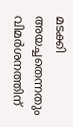മടക്കി അയച്ചതെന്നതും വിമര്‍ശനത്തിന്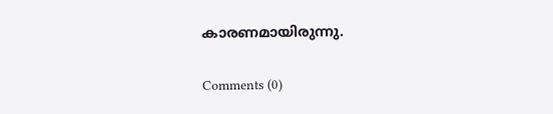കാരണമായിരുന്നു.

Comments (0)